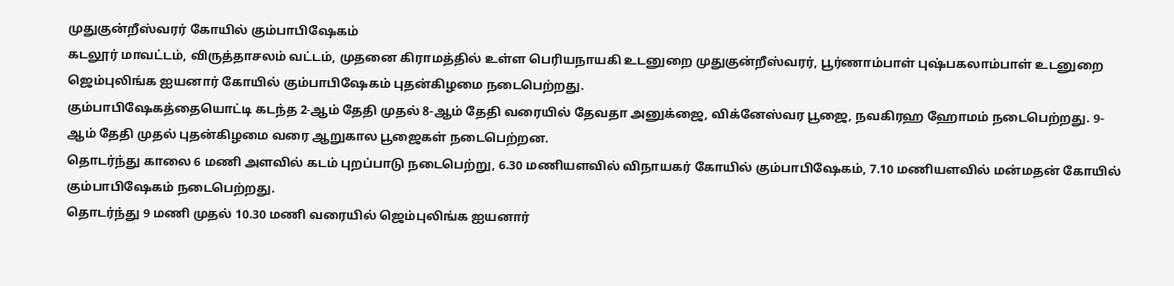முதுகுன்றீஸ்வரர் கோயில் கும்பாபிஷேகம்
கடலூர் மாவட்டம், விருத்தாசலம் வட்டம், முதனை கிராமத்தில் உள்ள பெரியநாயகி உடனுறை முதுகுன்றீஸ்வரர், பூர்ணாம்பாள் புஷ்பகலாம்பாள் உடனுறை ஜெம்புலிங்க ஐயனார் கோயில் கும்பாபிஷேகம் புதன்கிழமை நடைபெற்றது.
கும்பாபிஷேகத்தையொட்டி கடந்த 2-ஆம் தேதி முதல் 8-ஆம் தேதி வரையில் தேவதா அனுக்ஜை, விக்னேஸ்வர பூஜை, நவகிரஹ ஹோமம் நடைபெற்றது. 9-ஆம் தேதி முதல் புதன்கிழமை வரை ஆறுகால பூஜைகள் நடைபெற்றன.
தொடர்ந்து காலை 6 மணி அளவில் கடம் புறப்பாடு நடைபெற்று, 6.30 மணியளவில் விநாயகர் கோயில் கும்பாபிஷேகம், 7.10 மணியளவில் மன்மதன் கோயில் கும்பாபிஷேகம் நடைபெற்றது.
தொடர்ந்து 9 மணி முதல் 10.30 மணி வரையில் ஜெம்புலிங்க ஐயனார்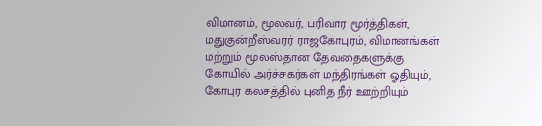விமானம், மூலவர், பரிவார மூர்த்திகள், மதுகுன்றீஸ்வரர் ராஜகோபுரம், விமானங்கள் மற்றும் மூலஸ்தான தேவதைகளுக்கு கோயில் அர்ச்சகர்கள் மந்திரங்கள் ஓதியும், கோபுர கலசத்தில் புனித நீர் ஊற்றியும்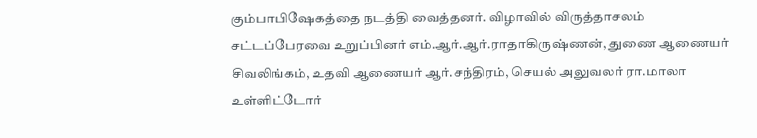கும்பாபிஷேகத்தை நடத்தி வைத்தனர். விழாவில் விருத்தாசலம் சட்டப்பேரவை உறுப்பினர் எம்.ஆர்.ஆர்.ராதாகிருஷ்ணன், துணை ஆணையர் சிவலிங்கம், உதவி ஆணையர் ஆர்.சந்திரம், செயல் அலுவலர் ரா.மாலா உள்ளிட்டோர்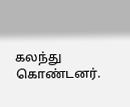கலந்து கொண்டனர்.